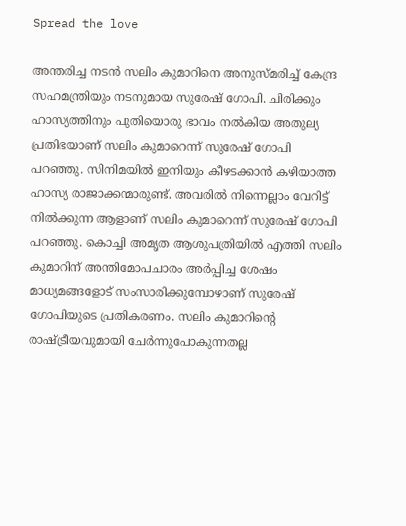Spread the love

അന്തരിച്ച നടന്‍ സലിം കുമാറിനെ അനുസ്മരിച്ച് കേന്ദ്ര സഹമന്ത്രിയും നടനുമായ സുരേഷ് ഗോപി. ചിരിക്കും ഹാസ്യത്തിനും പുതിയൊരു ഭാവം നല്‍കിയ അതുല്യ പ്രതിഭയാണ് സലിം കുമാറെന്ന് സുരേഷ് ഗോപി പറഞ്ഞു. സിനിമയില്‍ ഇനിയും കീഴടക്കാന്‍ കഴിയാത്ത ഹാസ്യ രാജാക്കന്മാരുണ്ട്. അവരില്‍ നിന്നെല്ലാം വേറിട്ട് നില്‍ക്കുന്ന ആളാണ് സലിം കുമാറെന്ന് സുരേഷ് ഗോപി പറഞ്ഞു. കൊച്ചി അമൃത ആശുപത്രിയില്‍ എത്തി സലിം കുമാറിന് അന്തിമോപചാരം അര്‍പ്പിച്ച ശേഷം മാധ്യമങ്ങളോട് സംസാരിക്കുമ്പോഴാണ് സുരേഷ് ഗോപിയുടെ പ്രതികരണം. സലിം കുമാറിന്റെ രാഷ്ട്രീയവുമായി ചേര്‍ന്നുപോകുന്നതല്ല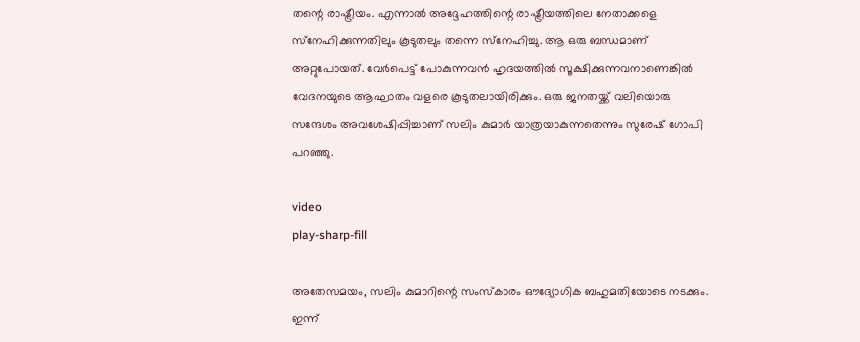തന്റെ രാഷ്ട്രീയം. എന്നാല്‍ അദ്ദേഹത്തിന്റെ രാഷ്ട്രീയത്തിലെ നേതാക്കളെ സ്‌നേഹിക്കുന്നതിലും കൂടുതലും തന്നെ സ്‌നേഹിച്ചു. ആ ഒരു ബന്ധമാണ് അറ്റുപോയത്. വേര്‍പെട്ട് പോകുന്നവന്‍ ഹൃദയത്തില്‍ സൂക്ഷിക്കുന്നവനാണെങ്കില്‍ വേദനയുടെ ആഘാതം വളരെ കൂടുതലായിരിക്കും. ഒരു ജനതയ്ക്ക് വലിയൊരു സന്ദേശം അവശേഷിപ്പിച്ചാണ് സലിം കുമാര്‍ യാത്രയാകുന്നതെന്നും സുരേഷ് ഗോപി പറഞ്ഞു.

video
play-sharp-fill

അതേസമയം, സലിം കുമാറിന്റെ സംസ്‌കാരം ഔദ്യോഗിക ബഹുമതിയോടെ നടക്കും. ഇന്ന്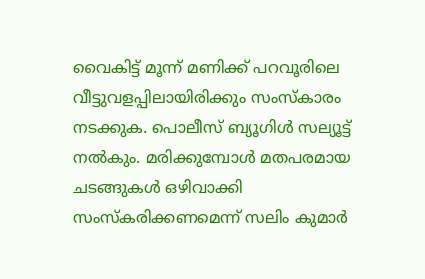വൈകിട്ട് മൂന്ന് മണിക്ക് പറവൂരിലെ വീട്ടുവളപ്പിലായിരിക്കും സംസ്‌കാരം നടക്കുക. പൊലീസ് ബ്യൂഗിള്‍ സല്യൂട്ട് നല്‍കും. മരിക്കുമ്പോള്‍ മതപരമായ ചടങ്ങുകള്‍ ഒഴിവാക്കി സംസ്‌കരിക്കണമെന്ന് സലിം കുമാര്‍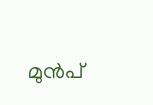മുന്‍പ്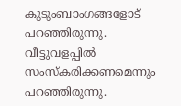കുടുംബാംഗങ്ങളോട് പറഞ്ഞിരുന്നു. വീട്ടുവളപ്പില്‍ സംസ്‌കരിക്കണമെന്നും പറഞ്ഞിരുന്നു.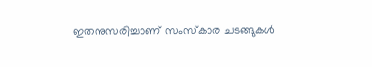ഇതനുസരിച്ചാണ് സംസ്‌കാര ചടങ്ങുകള്‍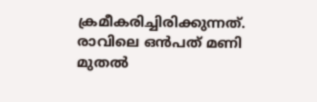ക്രമീകരിച്ചിരിക്കുന്നത്. രാവിലെ ഒന്‍പത് മണി മുതല്‍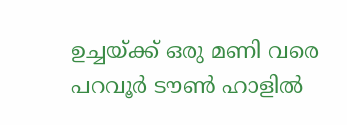ഉച്ചയ്ക്ക് ഒരു മണി വരെ പറവൂര്‍ ടൗണ്‍ ഹാളില്‍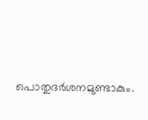പൊതുദര്‍ശനമുണ്ടാകും.